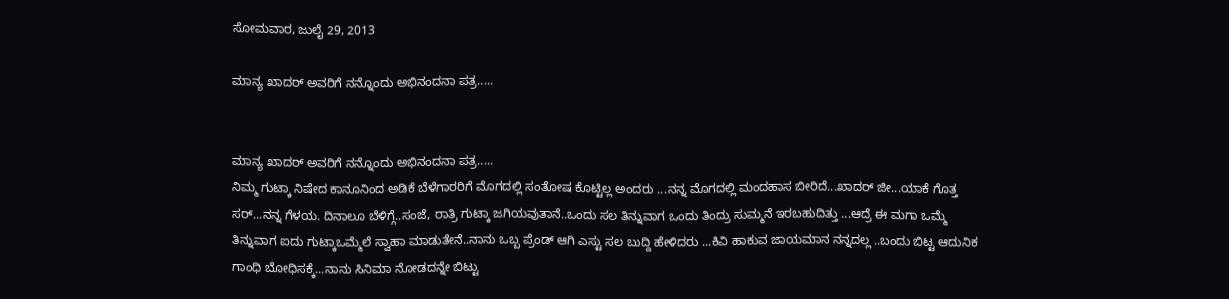ಸೋಮವಾರ, ಜುಲೈ 29, 2013

ಮಾನ್ಯ ಖಾದರ್ ಅವರಿಗೆ ನನ್ನೊಂದು ಅಭಿನಂದನಾ ಪತ್ರ.....


ಮಾನ್ಯ ಖಾದರ್ ಅವರಿಗೆ ನನ್ನೊಂದು ಅಭಿನಂದನಾ ಪತ್ರ.....
ನಿಮ್ಮ ಗುಟ್ಕಾ ನಿಷೇದ ಕಾನೂನಿಂದ ಅಡಿಕೆ ಬೆಳೆಗಾರರಿಗೆ ಮೊಗದಲ್ಲಿ ಸಂತೋಷ ಕೊಟ್ಟಿಲ್ಲ ಅಂದರು ...ನನ್ನ ಮೊಗದಲ್ಲಿ ಮಂದಹಾಸ ಬೀರಿದೆ...ಖಾದರ್ ಜೀ...ಯಾಕೆ ಗೊತ್ತ ಸರ್...ನನ್ನ ಗೆಳಯ. ದಿನಾಲೂ ಬೆಳಿಗ್ಗೆ..ಸಂಜೆ, ರಾತ್ರಿ ಗುಟ್ಕಾ ಜಗಿಯವುತಾನೆ..ಒಂದು ಸಲ ತಿನ್ನುವಾಗ ಒಂದು ತಿಂದ್ರು ಸುಮ್ಮನೆ ಇರಬಹುದಿತ್ತು ...ಆದ್ರೆ ಈ ಮಗಾ ಒಮ್ಮೆ ತಿನ್ನುವಾಗ ಐದು ಗುಟ್ಕಾಒಮ್ಮೆಲೆ ಸ್ವಾಹಾ ಮಾಡುತೇನೆ..ನಾನು ಒಬ್ಬ ಪ್ರೆಂಡ್ ಆಗಿ ಎಸ್ಟು ಸಲ ಬುದ್ದಿ ಹೇಳಿದರು ...ಕಿವಿ ಹಾಕುವ ಜಾಯಮಾನ ನನ್ನದಲ್ಲ ..ಬಂದು ಬಿಟ್ಟ ಆದುನಿಕ ಗಾಂಧಿ ಬೋಧಿಸಕ್ಕೆ...ನಾನು ಸಿನಿಮಾ ನೋಡದನ್ನೇ ಬಿಟ್ಟು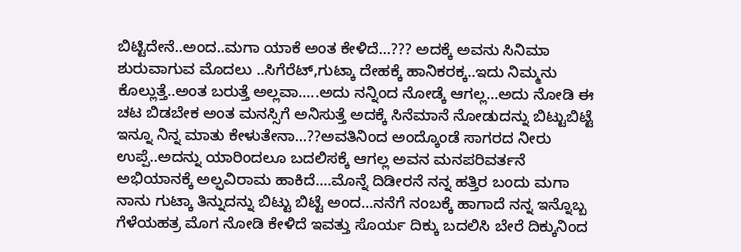ಬಿಟ್ಟಿದೇನೆ..ಅಂದ..ಮಗಾ ಯಾಕೆ ಅಂತ ಕೇಳಿದೆ...??? ಅದಕ್ಕೆ ಅವನು ಸಿನಿಮಾ ಶುರುವಾಗುವ ಮೊದಲು ..ಸಿಗೆರೆಟ್,ಗುಟ್ಕಾ ದೇಹಕ್ಕೆ ಹಾನಿಕರಕ್ಕ..ಇದು ನಿಮ್ಮನು ಕೊಲ್ಲುತ್ತೆ..ಅಂತ ಬರುತ್ತೆ ಅಲ್ಲವಾ.....ಅದು ನನ್ನಿಂದ ನೋಡ್ಕೆ ಆಗಲ್ಲ...ಅದು ನೋಡಿ ಈ ಚಟ ಬಿಡಬೇಕ ಅಂತ ಮನಸ್ಸಿಗೆ ಅನಿಸುತ್ತೆ ಅದಕ್ಕೆ ಸಿನೆಮಾನೆ ನೋಡುದನ್ನು ಬಿಟ್ಟುಬಿಟ್ಟೆ ಇನ್ನೂ ನಿನ್ನ ಮಾತು ಕೇಳುತೇನಾ...??ಅವತಿನಿಂದ ಅಂದ್ಕೊಂಡೆ ಸಾಗರದ ನೀರು ಉಪ್ಪೆ..ಅದನ್ನು ಯಾರಿಂದಲೂ ಬದಲಿಸಕ್ಕೆ ಆಗಲ್ಲ ಅವನ ಮನಪರಿವರ್ತನೆ ಅಭಿಯಾನಕ್ಕೆ ಅಲ್ಫವಿರಾಮ ಹಾಕಿದೆ....ಮೊನ್ನೆ ದಿಡೀರನೆ ನನ್ನ ಹತ್ತಿರ ಬಂದು ಮಗಾ ನಾನು ಗುಟ್ಕಾ ತಿನ್ನುದನ್ನು ಬಿಟ್ಟು ಬಿಟ್ಟೆ ಅಂದ...ನನೆಗೆ ನಂಬಕ್ಕೆ ಹಾಗಾದೆ ನನ್ನ ಇನ್ನೊಬ್ಬ ಗೆಳೆಯಹತ್ರ ಮೊಗ ನೋಡಿ ಕೇಳಿದೆ ಇವತ್ತು ಸೊರ್ಯ ದಿಕ್ಕು ಬದಲಿಸಿ ಬೇರೆ ದಿಕ್ಕುನಿಂದ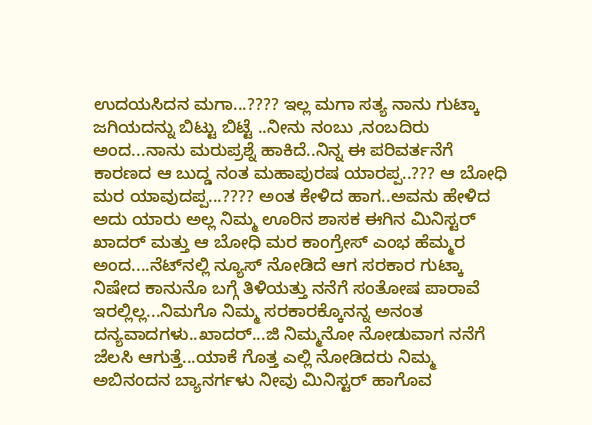ಉದಯಸಿದನ ಮಗಾ...???? ಇಲ್ಲ ಮಗಾ ಸತ್ಯ ನಾನು ಗುಟ್ಕಾ ಜಗಿಯದನ್ನು ಬಿಟ್ಟು ಬಿಟ್ಟೆ ..ನೀನು ನಂಬು ,ನಂಬದಿರು ಅಂದ...ನಾನು ಮರುಪ್ರಶ್ನೆ ಹಾಕಿದೆ..ನಿನ್ನ ಈ ಪರಿವರ್ತನೆಗೆ ಕಾರಣದ ಆ ಬುದ್ಡ ನಂತ ಮಹಾಪುರಷ ಯಾರಪ್ಪ..??? ಆ ಬೋಧಿ ಮರ ಯಾವುದಪ್ಪ...???? ಅಂತ ಕೇಳಿದ ಹಾಗ..ಅವನು ಹೇಳಿದ ಅದು ಯಾರು ಅಲ್ಲ ನಿಮ್ಮ ಊರಿನ ಶಾಸಕ ಈಗಿನ ಮಿನಿಸ್ಟರ್ ಖಾದರ್ ಮತ್ತು ಆ ಬೋಧಿ ಮರ ಕಾಂಗ್ರೇಸ್ ಎಂಭ ಹೆಮ್ಮರ ಅಂದ....ನೆಟ್‌ನಲ್ಲಿ ನ್ಯೂಸ್ ನೋಡಿದೆ ಆಗ ಸರಕಾರ ಗುಟ್ಕಾ ನಿಷೇದ ಕಾನುನೊ ಬಗ್ಗೆ ತಿಳಿಯತ್ತು ನನೆಗೆ ಸಂತೋಷ ಪಾರಾವೆ ಇರಲ್ಲಿಲ್ಲ...ನಿಮಗೊ ನಿಮ್ಮ ಸರಕಾರಕ್ಕೊನನ್ನ ಅನಂತ ದನ್ಯವಾದಗಳು..ಖಾದರ್...ಜಿ ನಿಮ್ಮನೋ ನೋಡುವಾಗ ನನೆಗೆ ಜೆಲಸಿ ಆಗುತ್ತೆ...ಯಾಕೆ ಗೊತ್ತ ಎಲ್ಲಿ ನೋಡಿದರು ನಿಮ್ಮ ಅಬಿನಂದನ ಬ್ಯಾನರ್ಗಳು ನೀವು ಮಿನಿಸ್ಟರ್ ಹಾಗೊವ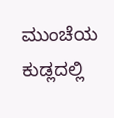ಮುಂಚೆಯ ಕುಡ್ಲದಲ್ಲಿ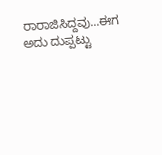ರಾರಾಜಿಸಿದ್ದವು...ಈಗ ಅದು ದುಪ್ಪಟ್ಟು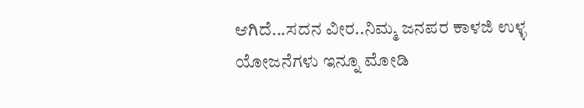ಆಗಿದೆ...ಸದನ ವೀರ..ನಿಮ್ಮ ಜನಪರ ಕಾಳಜಿ ಉಳ್ಳ ಯೋಜನೆಗಳು ಇನ್ನೂ ಮೋಡಿ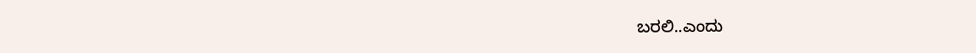ಬರಲಿ..ಎಂದು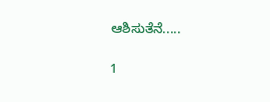ಆಶಿಸುತೆನೆ.....

1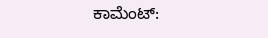ಕಾಮೆಂಟ್‌: